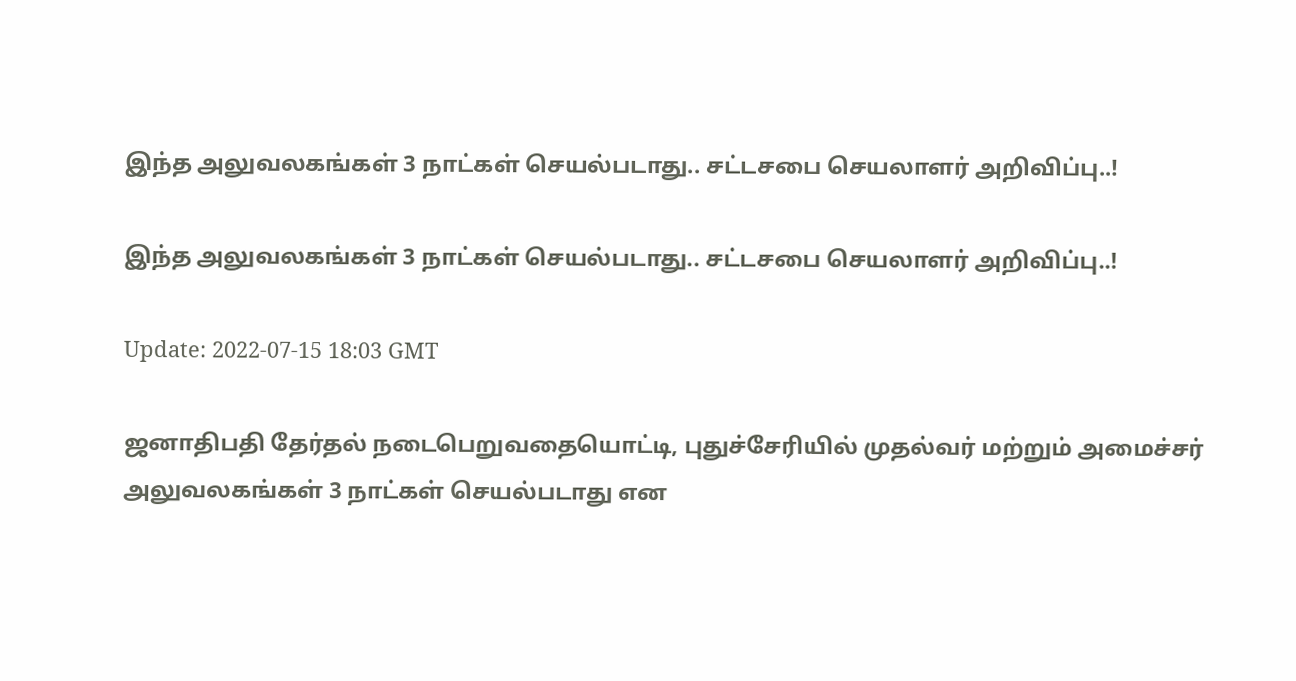இந்த அலுவலகங்கள் 3 நாட்கள் செயல்படாது.. சட்டசபை செயலாளர் அறிவிப்பு..!

இந்த அலுவலகங்கள் 3 நாட்கள் செயல்படாது.. சட்டசபை செயலாளர் அறிவிப்பு..!

Update: 2022-07-15 18:03 GMT

ஜனாதிபதி தேர்தல் நடைபெறுவதையொட்டி, புதுச்சேரியில் முதல்வர் மற்றும் அமைச்சர் அலுவலகங்கள் 3 நாட்கள் செயல்படாது என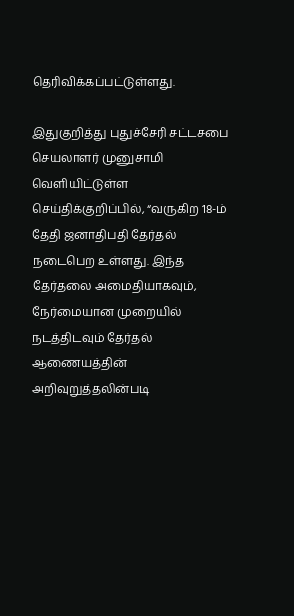தெரிவிக்கப்பட்டுள்ளது.

இதுகுறித்து புதுச்சேரி சட்டசபை செயலாளர் முனுசாமி வெளியிட்டுள்ள செய்திக்குறிப்பில், “வருகிற 18-ம் தேதி ஜனாதிபதி தேர்தல் நடைபெற உள்ளது. இந்த தேர்தலை அமைதியாகவும், நேர்மையான முறையில் நடத்திடவும் தேர்தல் ஆணையத்தின் அறிவுறுத்தலின்படி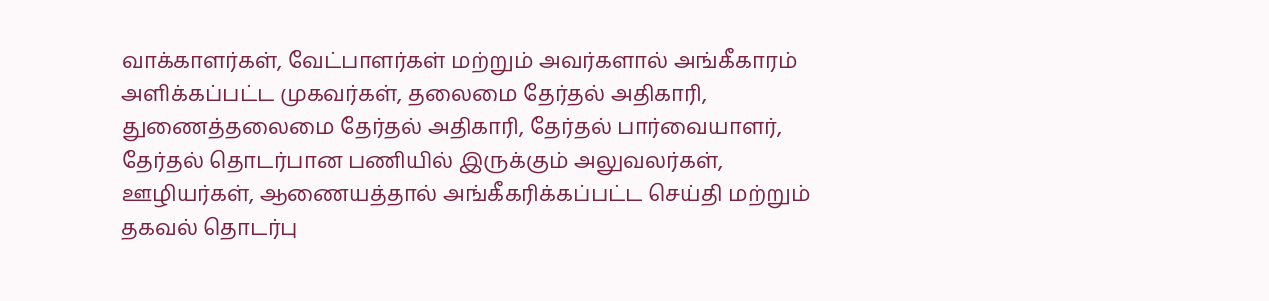வாக்காளர்கள், வேட்பாளர்கள் மற்றும் அவர்களால் அங்கீகாரம் அளிக்கப்பட்ட முகவர்கள், தலைமை தேர்தல் அதிகாரி, துணைத்தலைமை தேர்தல் அதிகாரி, தேர்தல் பார்வையாளர், தேர்தல் தொடர்பான பணியில் இருக்கும் அலுவலர்கள், ஊழியர்கள், ஆணையத்தால் அங்கீகரிக்கப்பட்ட செய்தி மற்றும் தகவல் தொடர்பு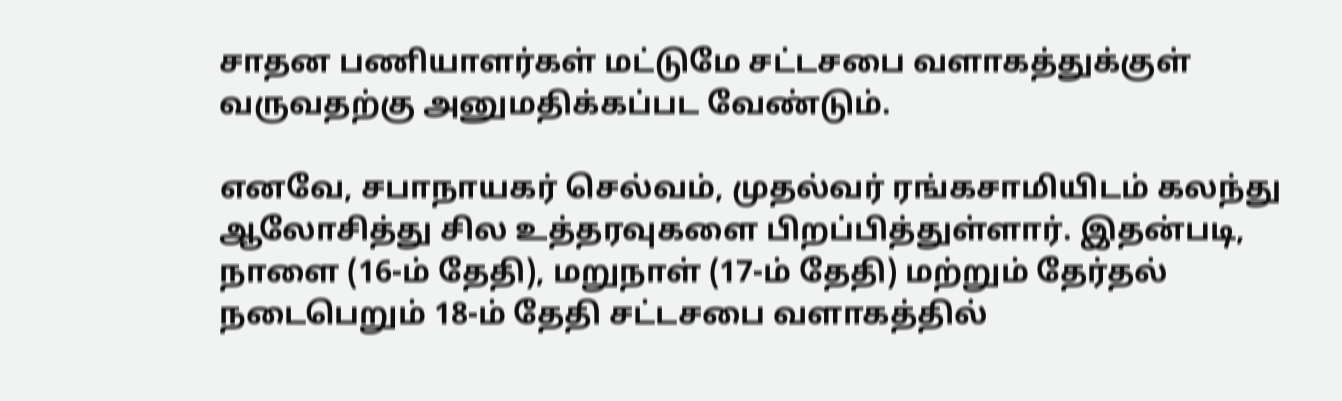சாதன பணியாளர்கள் மட்டுமே சட்டசபை வளாகத்துக்குள் வருவதற்கு அனுமதிக்கப்பட வேண்டும்.

எனவே, சபாநாயகர் செல்வம், முதல்வர் ரங்கசாமியிடம் கலந்து ஆலோசித்து சில உத்தரவுகளை பிறப்பித்துள்ளார். இதன்படி, நாளை (16-ம் தேதி), மறுநாள் (17-ம் தேதி) மற்றும் தேர்தல் நடைபெறும் 18-ம் தேதி சட்டசபை வளாகத்தில்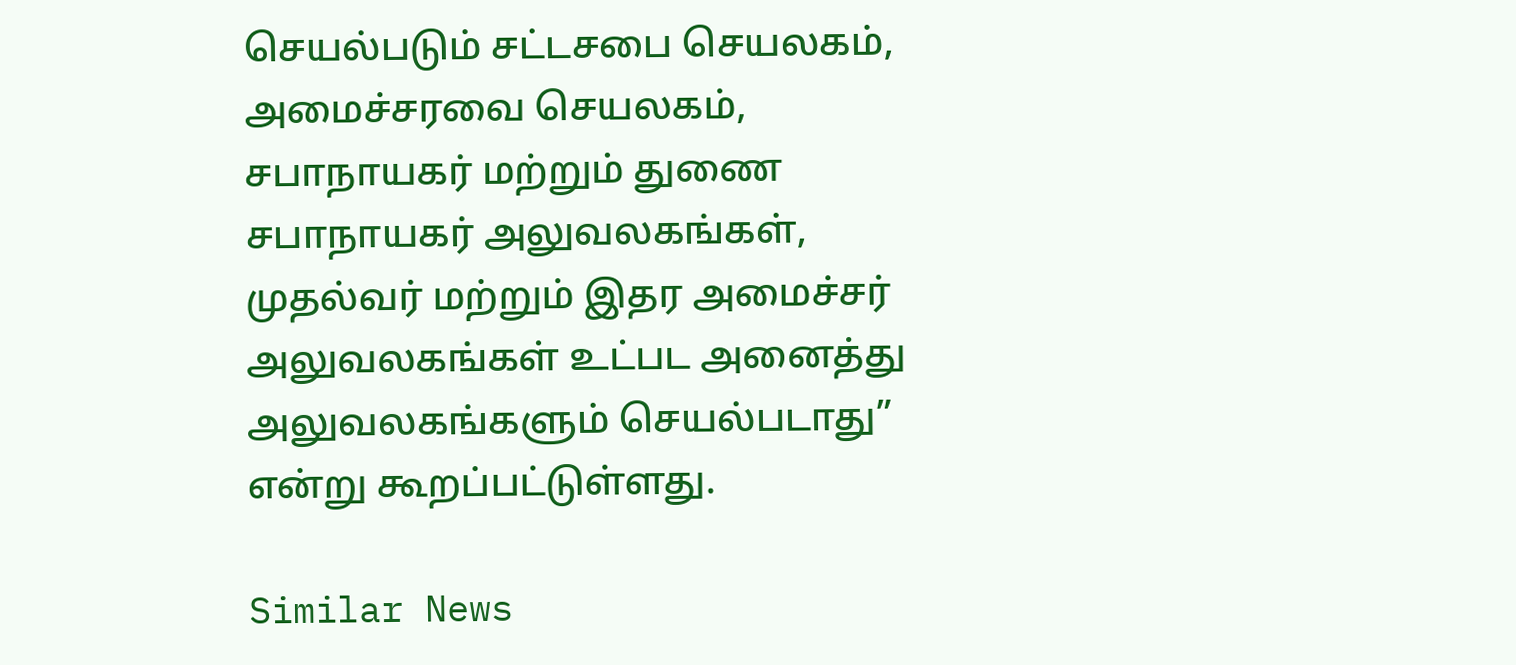செயல்படும் சட்டசபை செயலகம், அமைச்சரவை செயலகம், சபாநாயகர் மற்றும் துணை சபாநாயகர் அலுவலகங்கள், முதல்வர் மற்றும் இதர அமைச்சர் அலுவலகங்கள் உட்பட அனைத்து அலுவலகங்களும் செயல்படாது” என்று கூறப்பட்டுள்ளது.

Similar News